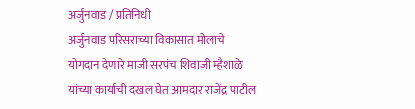अर्जुनवाड / प्रतिनिधी
अर्जुनवाड परिसराच्या विकासात मोलाचे योगदान देणारे माजी सरपंच शिवाजी म्हैशाळे यांच्या कार्याची दखल घेत आमदार राजेंद्र पाटील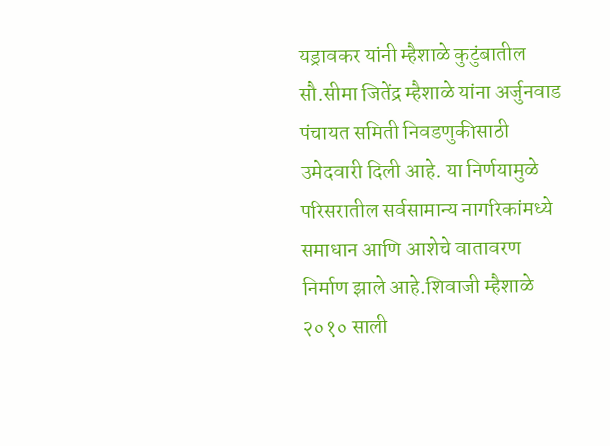यड्रावकर यांनी म्हैशाळे कुटुंबातील सौ.सीमा जितेंद्र म्हैशाळे यांना अर्जुनवाड पंचायत समिती निवडणुकीसाठी उमेदवारी दिली आहे. या निर्णयामुळे परिसरातील सर्वसामान्य नागरिकांमध्ये समाधान आणि आशेचे वातावरण निर्माण झाले आहे.शिवाजी म्हैशाळे २०१० साली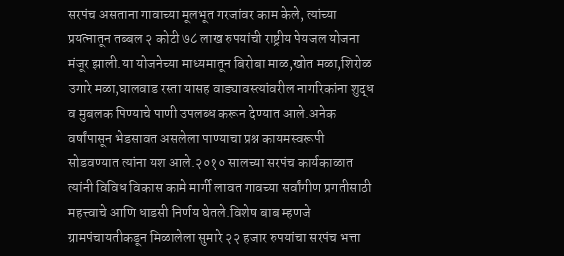सरपंच असताना गावाच्या मूलभूत गरजांवर काम केले, त्यांच्या प्रयत्नातून तब्बल २ कोटी ७८ लाख रुपयांची राष्ट्रीय पेयजल योजना मंजूर झाली.या योजनेच्या माध्यमातून बिरोबा माळ,खोत मळा,शिरोळ उगारे मळा,घालवाड रस्ता यासह वाड्यावस्त्यांवरील नागरिकांना शुद्ध व मुबलक पिण्याचे पाणी उपलब्ध करून देण्यात आले.अनेक वर्षांपासून भेडसावत असलेला पाण्याचा प्रश्न कायमस्वरूपी सोडवण्यात त्यांना यश आले.२०१० सालच्या सरपंच कार्यकाळात त्यांनी विविध विकास कामे मार्गी लावत गावच्या सर्वांगीण प्रगतीसाठी महत्त्वाचे आणि धाडसी निर्णय घेतले.विशेष बाब म्हणजे ग्रामपंचायतीकडून मिळालेला सुमारे २२ हजार रुपयांचा सरपंच भत्ता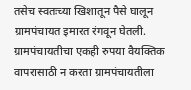तसेच स्वतःच्या खिशातून पैसे घालून ग्रामपंचायत इमारत रंगवून घेतली. ग्रामपंचायतीचा एकही रुपया वैयक्तिक वापरासाठी न करता ग्रामपंचायतीला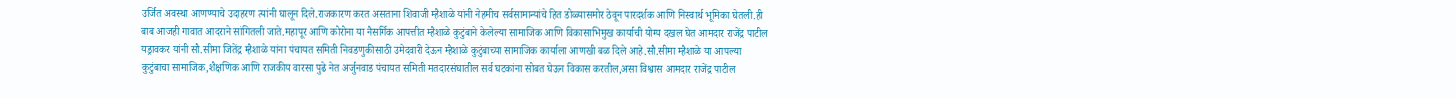उर्जित अवस्था आणण्याचे उदाहरण त्यांनी घालून दिले.राजकारण करत असताना शिवाजी म्हैशाळे यांनी नेहमीच सर्वसामान्यांचे हित डोळ्यासमोर ठेवून पारदर्शक आणि निस्वार्थ भूमिका घेतली.ही बाब आजही गावात आदराने सांगितली जाते.महापूर आणि कोरोना या नैसर्गिक आपत्तीत म्हैशाळे कुटुंबाने केलेल्या सामाजिक आणि विकासाभिमुख कार्याची योग्य दखल घेत आमदार राजेंद्र पाटील यड्रावकर यांनी सौ.सीमा जितेंद्र म्हैशाळे यांना पंचायत समिती निवडणुकीसाठी उमेदवारी देऊन म्हैशाळे कुटुंबाच्या सामाजिक कार्याला आणखी बळ दिले आहे.सौ.सीमा म्हैशाळे या आपल्या कुटुंबाचा सामाजिक,शैक्षणिक आणि राजकीय वारसा पुढे नेत अर्जुनवाड पंचायत समिती मतदारसंघातील सर्व घटकांना सोबत घेऊन विकास करतील,असा विश्वास आमदार राजेंद्र पाटील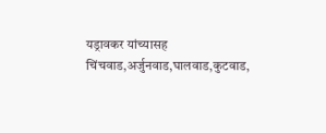यड्रावकर यांच्यासह चिंचवाड,अर्जुनवाड,घालवाड,कुटवाड,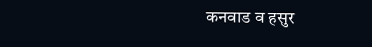कनवाड व हसुर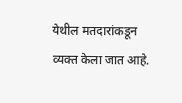येथील मतदारांकडून व्यक्त केला जात आहे.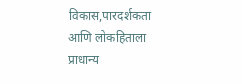विकास,पारदर्शकता आणि लोकहिताला प्राधान्य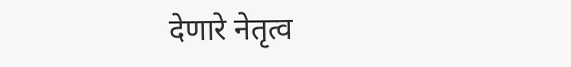देणारे नेतृत्व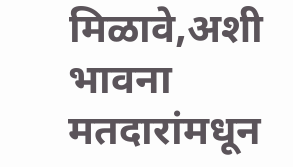मिळावे,अशी भावना मतदारांमधून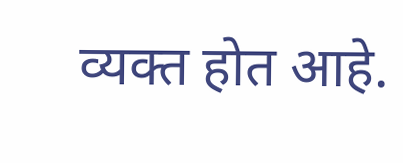व्यक्त होत आहे.